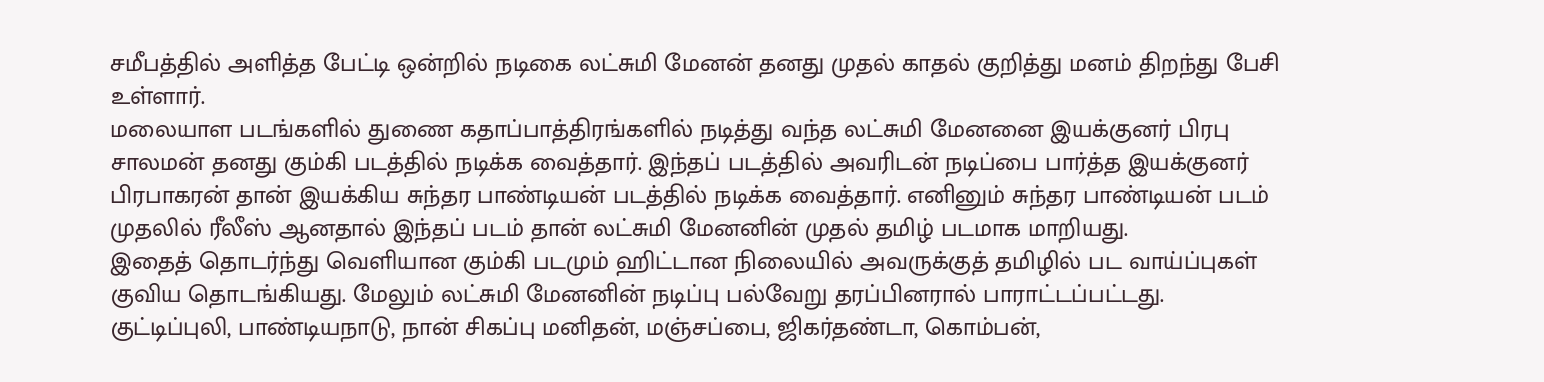சமீபத்தில் அளித்த பேட்டி ஒன்றில் நடிகை லட்சுமி மேனன் தனது முதல் காதல் குறித்து மனம் திறந்து பேசி உள்ளார்.
மலையாள படங்களில் துணை கதாப்பாத்திரங்களில் நடித்து வந்த லட்சுமி மேனனை இயக்குனர் பிரபு சாலமன் தனது கும்கி படத்தில் நடிக்க வைத்தார். இந்தப் படத்தில் அவரிடன் நடிப்பை பார்த்த இயக்குனர் பிரபாகரன் தான் இயக்கிய சுந்தர பாண்டியன் படத்தில் நடிக்க வைத்தார். எனினும் சுந்தர பாண்டியன் படம் முதலில் ரீலீஸ் ஆனதால் இந்தப் படம் தான் லட்சுமி மேனனின் முதல் தமிழ் படமாக மாறியது.
இதைத் தொடர்ந்து வெளியான கும்கி படமும் ஹிட்டான நிலையில் அவருக்குத் தமிழில் பட வாய்ப்புகள் குவிய தொடங்கியது. மேலும் லட்சுமி மேனனின் நடிப்பு பல்வேறு தரப்பினரால் பாராட்டப்பட்டது.
குட்டிப்புலி, பாண்டியநாடு, நான் சிகப்பு மனிதன், மஞ்சப்பை, ஜிகர்தண்டா, கொம்பன்,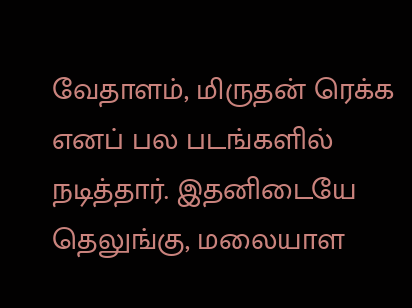வேதாளம், மிருதன் ரெக்க எனப் பல படங்களில் நடித்தார். இதனிடையே தெலுங்கு, மலையாள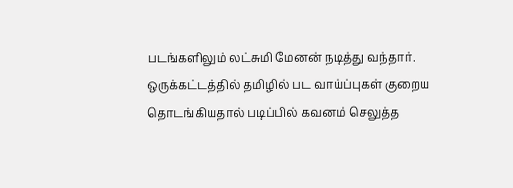படங்களிலும் லட்சுமி மேனன் நடித்து வந்தார்.
ஒருக்கட்டத்தில் தமிழில் பட வாய்ப்புகள் குறைய தொடங்கியதால் படிப்பில் கவனம் செலுத்த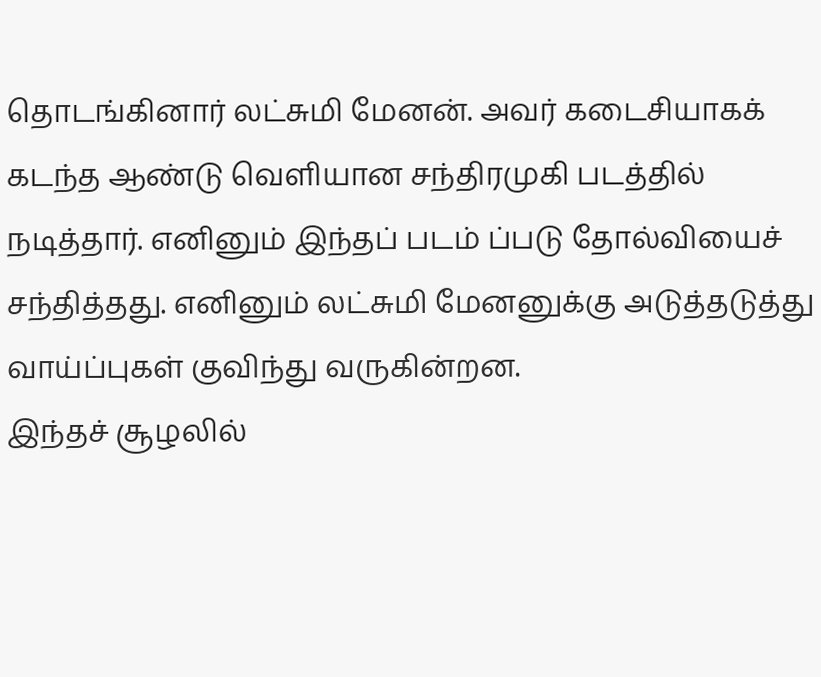தொடங்கினார் லட்சுமி மேனன். அவர் கடைசியாகக் கடந்த ஆண்டு வெளியான சந்திரமுகி படத்தில் நடித்தார். எனினும் இந்தப் படம் ப்படு தோல்வியைச் சந்தித்தது. எனினும் லட்சுமி மேனனுக்கு அடுத்தடுத்து வாய்ப்புகள் குவிந்து வருகின்றன.
இந்தச் சூழலில்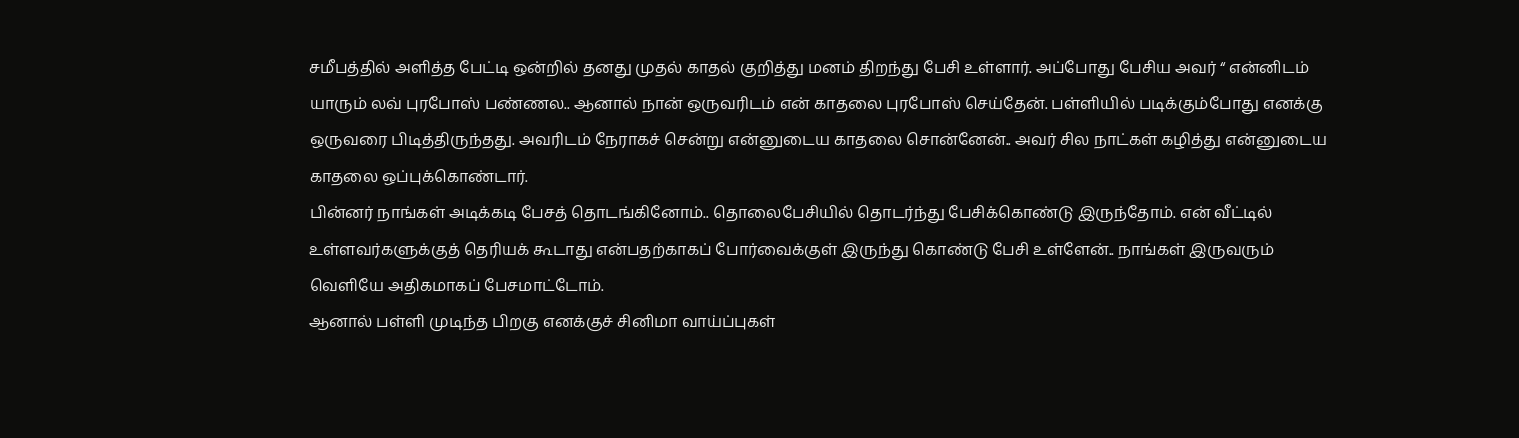சமீபத்தில் அளித்த பேட்டி ஒன்றில் தனது முதல் காதல் குறித்து மனம் திறந்து பேசி உள்ளார். அப்போது பேசிய அவர் “ என்னிடம் யாரும் லவ் புரபோஸ் பண்ணல.. ஆனால் நான் ஒருவரிடம் என் காதலை புரபோஸ் செய்தேன். பள்ளியில் படிக்கும்போது எனக்கு ஒருவரை பிடித்திருந்தது. அவரிடம் நேராகச் சென்று என்னுடைய காதலை சொன்னேன்.. அவர் சில நாட்கள் கழித்து என்னுடைய காதலை ஒப்புக்கொண்டார்.
பின்னர் நாங்கள் அடிக்கடி பேசத் தொடங்கினோம்.. தொலைபேசியில் தொடர்ந்து பேசிக்கொண்டு இருந்தோம். என் வீட்டில் உள்ளவர்களுக்குத் தெரியக் கூடாது என்பதற்காகப் போர்வைக்குள் இருந்து கொண்டு பேசி உள்ளேன்.. நாங்கள் இருவரும் வெளியே அதிகமாகப் பேசமாட்டோம்.
ஆனால் பள்ளி முடிந்த பிறகு எனக்குச் சினிமா வாய்ப்புகள்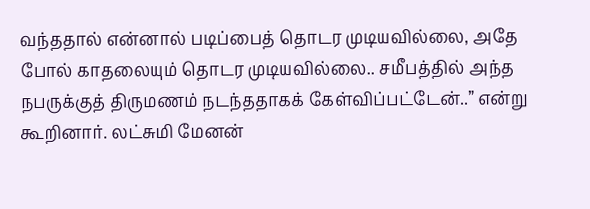வந்ததால் என்னால் படிப்பைத் தொடர முடியவில்லை, அதே போல் காதலையும் தொடர முடியவில்லை.. சமீபத்தில் அந்த நபருக்குத் திருமணம் நடந்ததாகக் கேள்விப்பட்டேன்..” என்று கூறினார். லட்சுமி மேனன்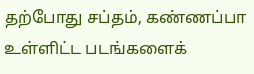தற்போது சப்தம், கண்ணப்பா உள்ளிட்ட படங்களைக்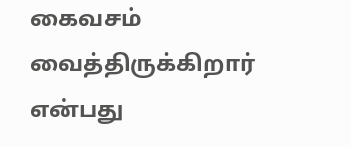கைவசம் வைத்திருக்கிறார் என்பது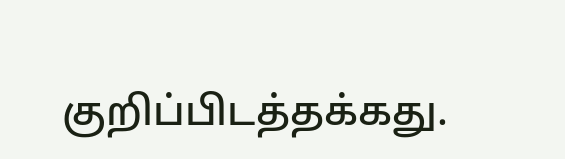குறிப்பிடத்தக்கது.